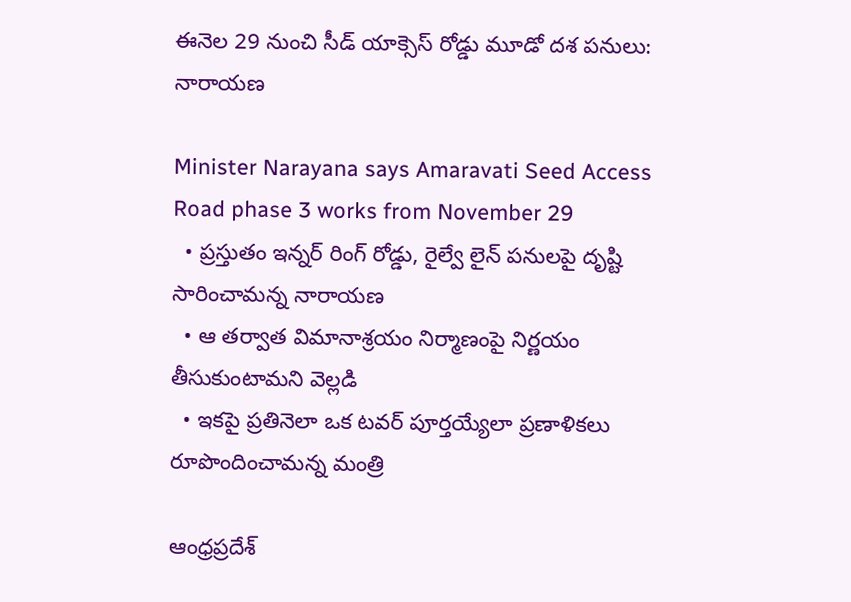ఈనెల 29 నుంచి సీడ్ యాక్సెస్ రోడ్డు మూడో దశ పనులు: నారాయణ

Minister Narayana says Amaravati Seed Access Road phase 3 works from November 29
  • ప్రస్తుతం ఇన్నర్ రింగ్ రోడ్డు, రైల్వే లైన్ పనులపై దృష్టి సారించామన్న నారాయణ
  • ఆ తర్వాత విమానాశ్రయం నిర్మాణంపై నిర్ణయం తీసుకుంటామని వెల్లడి
  • ఇకపై ప్రతినెలా ఒక టవర్ పూర్తయ్యేలా ప్రణాళికలు రూపొందించామన్న మంత్రి

ఆంధ్రప్రదేశ్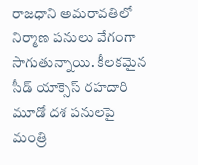రాజధాని అమరావతిలో నిర్మాణ పనులు వేగంగా సాగుతున్నాయి. కీలకమైన సీడ్ యాక్సెస్ రహదారి మూడో దశ పనులపై మంత్రి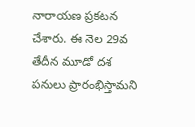నారాయణ ప్రకటన చేశారు. ఈ నెల 29వ తేదీన మూడో దశ పనులు ప్రారంభిస్తామని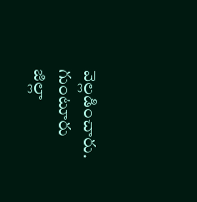వెల్లడించారు. గుంటూరు జిల్లా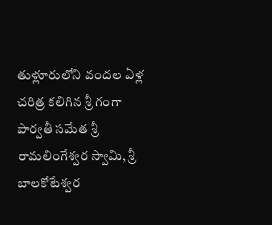తుళ్లూరులోని వందల ఏళ్ల చరిత్ర కలిగిన శ్రీ గంగా పార్వతీ సమేత శ్రీ రామలింగేశ్వర స్వామి, శ్రీ బాలకోటేశ్వర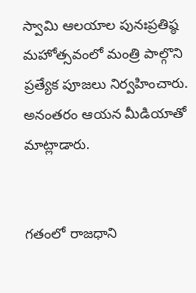స్వామి ఆలయాల పునఃప్రతిష్ఠ మహోత్సవంలో మంత్రి పాల్గొని ప్రత్యేక పూజలు నిర్వహించారు. అనంతరం ఆయన మీడియాతో మాట్లాడారు.


గతంలో రాజధాని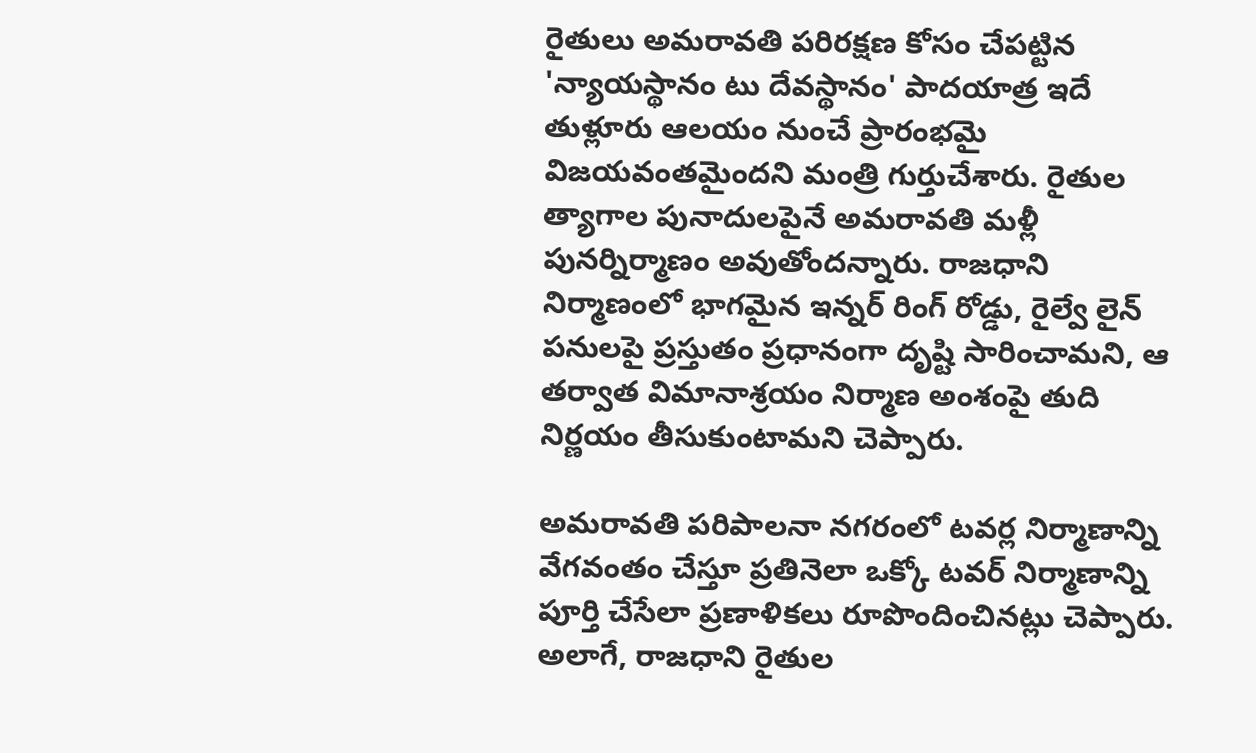రైతులు అమరావతి పరిరక్షణ కోసం చేపట్టిన 'న్యాయస్థానం టు దేవస్థానం' పాదయాత్ర ఇదే తుళ్లూరు ఆలయం నుంచే ప్రారంభమై విజయవంతమైందని మంత్రి గుర్తుచేశారు. రైతుల త్యాగాల పునాదులపైనే అమరావతి మళ్లీ పునర్నిర్మాణం అవుతోందన్నారు. రాజధాని నిర్మాణంలో భాగమైన ఇన్నర్ రింగ్ రోడ్డు, రైల్వే లైన్ పనులపై ప్రస్తుతం ప్రధానంగా దృష్టి సారించామని, ఆ తర్వాత విమానాశ్రయం నిర్మాణ అంశంపై తుది నిర్ణయం తీసుకుంటామని చెప్పారు.

అమరావతి పరిపాలనా నగరంలో టవర్ల నిర్మాణాన్ని వేగవంతం చేస్తూ ప్రతినెలా ఒక్కో టవర్ నిర్మాణాన్ని పూర్తి చేసేలా ప్రణాళికలు రూపొందించినట్లు చెప్పారు. అలాగే, రాజధాని రైతుల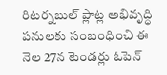రిటర్నబుల్ ప్లాట్ల అభివృద్ధి పనులకు సంబంధించి ఈ నెల 27న టెండర్లు ఓపెన్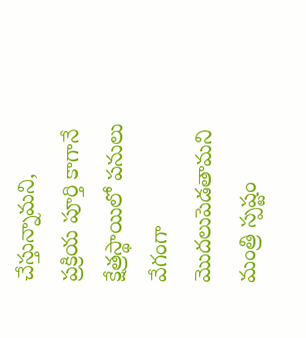చేస్తున్నామని, ప్రక్రియ పూర్తి కాగానే క్షేత్రస్థాయిలో పనులు వేగంగా మొదలుపెడతామని మంత్రి స్పష్టం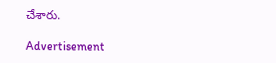చేశారు.

Advertisement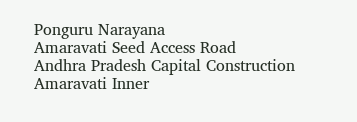Ponguru Narayana
Amaravati Seed Access Road
Andhra Pradesh Capital Construction
Amaravati Inner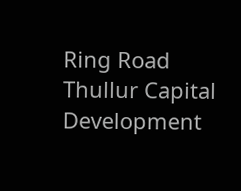Ring Road
Thullur Capital Development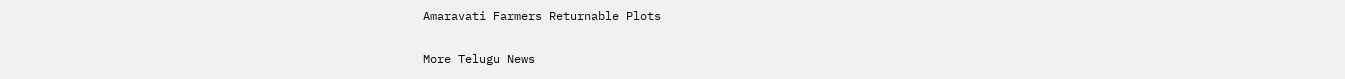Amaravati Farmers Returnable Plots

More Telugu News